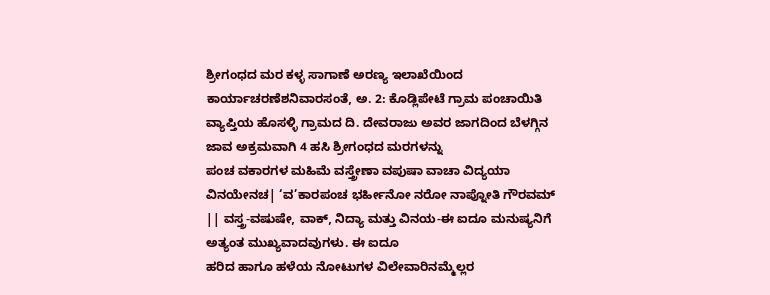ಶ್ರೀಗಂಧದ ಮರ ಕಳ್ಳ ಸಾಗಾಣೆ ಅರಣ್ಯ ಇಲಾಖೆಯಿಂದ ಕಾರ್ಯಾಚರಣೆಶನಿವಾರಸಂತೆ, ಅ. 2: ಕೊಡ್ಲಿಪೇಟೆ ಗ್ರಾಮ ಪಂಚಾಯಿತಿ ವ್ಯಾಪ್ತಿಯ ಹೊಸಳ್ಳಿ ಗ್ರಾಮದ ದಿ. ದೇವರಾಜು ಅವರ ಜಾಗದಿಂದ ಬೆಳಗ್ಗಿನ ಜಾವ ಅಕ್ರಮವಾಗಿ 4 ಹಸಿ ಶ್ರೀಗಂಧದ ಮರಗಳನ್ನು
ಪಂಚ ವಕಾರಗಳ ಮಹಿಮೆ ವಸ್ತ್ರೇಣಾ ವಪುಷಾ ವಾಚಾ ವಿದ್ಯಯಾ ವಿನಯೇನಚ| ‘ವ’ಕಾರಪಂಚ ಭರ್ಹೀನೋ ನರೋ ನಾಪ್ನೋತಿ ಗೌರವಮ್ || ವಸ್ತ್ರ-ವಷುಷೇ, ವಾಕ್, ನಿದ್ಯಾ ಮತ್ತು ವಿನಯ-ಈ ಐದೂ ಮನುಷ್ಯನಿಗೆ ಅತ್ಯಂತ ಮುಖ್ಯವಾದವುಗಳು. ಈ ಐದೂ
ಹರಿದ ಹಾಗೂ ಹಳೆಯ ನೋಟುಗಳ ವಿಲೇವಾರಿನಮ್ಮೆಲ್ಲರ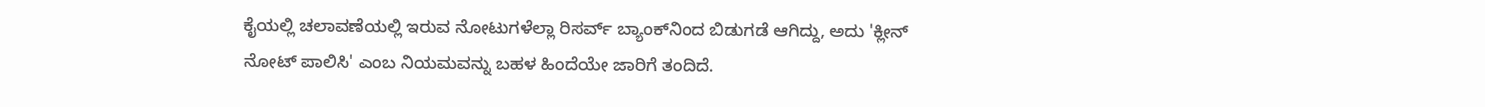ಕೈಯಲ್ಲಿ ಚಲಾವಣೆಯಲ್ಲಿ ಇರುವ ನೋಟುಗಳೆಲ್ಲಾ ರಿಸರ್ವ್ ಬ್ಯಾಂಕ್‍ನಿಂದ ಬಿಡುಗಡೆ ಆಗಿದ್ದು, ಅದು 'ಕ್ಲೀನ್ ನೋಟ್ ಪಾಲಿಸಿ' ಎಂಬ ನಿಯಮವನ್ನು ಬಹಳ ಹಿಂದೆಯೇ ಜಾರಿಗೆ ತಂದಿದೆ.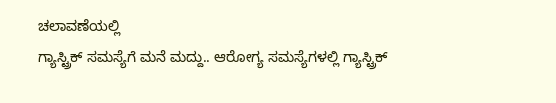ಚಲಾವಣೆಯಲ್ಲಿ
ಗ್ಯಾಸ್ಟ್ರಿಕ್ ಸಮಸ್ಯೆಗೆ ಮನೆ ಮದ್ದು.. ಆರೋಗ್ಯ ಸಮಸ್ಯೆಗಳಲ್ಲಿ ಗ್ಯಾಸ್ಟ್ರಿಕ್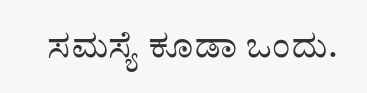ಸಮಸ್ಯೆ ಕೂಡಾ ಒಂದು.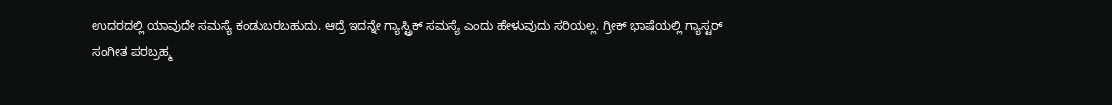ಉದರದಲ್ಲಿ ಯಾವುದೇ ಸಮಸ್ಯೆ ಕಂಡುಬರಬಹುದು. ಆದ್ರೆ ಇದನ್ನೇ ಗ್ಯಾಸ್ಟ್ರಿಕ್ ಸಮಸ್ಯೆ ಎಂದು ಹೇಳುವುದು ಸರಿಯಲ್ಲ. ಗ್ರೀಕ್ ಭಾಷೆಯಲ್ಲಿ ಗ್ಯಾಸ್ಟರ್
ಸಂಗೀತ ಪರಬ್ರಹ್ಮ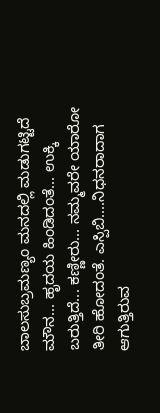ಬಾಲಸುಬ್ರಮಣ್ಯಂ ಮನದಲ್ಲಿ ಮಡುಗಟ್ಟಿದೆ ಮೌನ... ಹೃದಯ ಹಿಂಡಿದಂತೆ... ಉಕ್ಕಿ ಬರುತ್ತಿದೆ... ಕಣ್ಣೀರು... ನಮ್ಮವರೇ ಯಾರೋ ತೀರಿ ಹೋದಂತೆ. ಎಸ್ಪಿಬಿ....ನಿಧನರಾದಾಗ ಆಗುತ್ತಿರುವ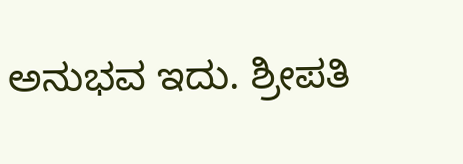ಅನುಭವ ಇದು. ಶ್ರೀಪತಿ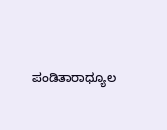ಪಂಡಿತಾರಾಧ್ಯೂಲ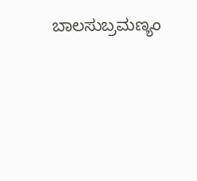ಬಾಲಸುಬ್ರಮಣ್ಯಂ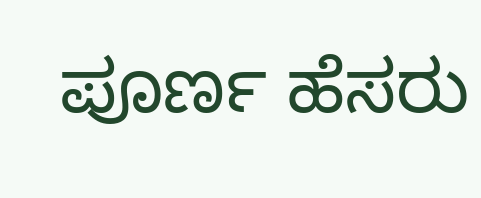ಪೂರ್ಣ ಹೆಸರು